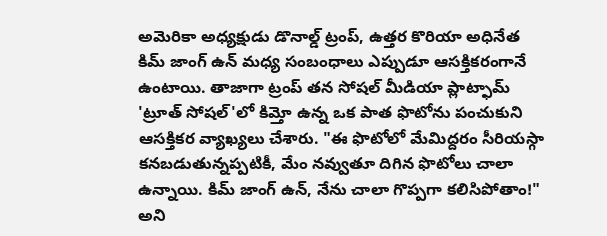అమెరికా అధ్యక్షుడు డొనాల్డ్ ట్రంప్, ఉత్తర కొరియా అధినేత కిమ్ జాంగ్ ఉన్ మధ్య సంబంధాలు ఎప్పుడూ ఆసక్తికరంగానే ఉంటాయి. తాజాగా ట్రంప్ తన సోషల్ మీడియా ప్లాట్ఫామ్ 'ట్రూత్ సోషల్'లో కిమ్తో ఉన్న ఒక పాత ఫొటోను పంచుకుని ఆసక్తికర వ్యాఖ్యలు చేశారు. "ఈ ఫొటోలో మేమిద్దరం సీరియస్గా కనబడుతున్నప్పటికీ, మేం నవ్వుతూ దిగిన ఫొటోలు చాలా ఉన్నాయి. కిమ్ జాంగ్ ఉన్, నేను చాలా గొప్పగా కలిసిపోతాం!" అని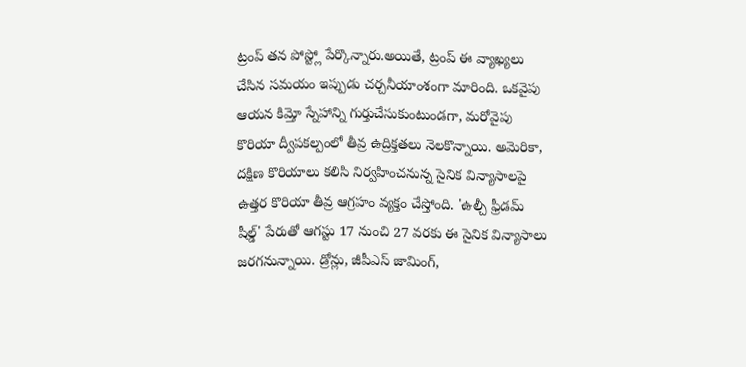ట్రంప్ తన పోస్ట్లో పేర్కొన్నారు.అయితే, ట్రంప్ ఈ వ్యాఖ్యలు చేసిన సమయం ఇప్పుడు చర్చనీయాంశంగా మారింది. ఒకవైపు ఆయన కిమ్తో స్నేహాన్ని గుర్తుచేసుకుంటుండగా, మరోవైపు కొరియా ద్వీపకల్పంలో తీవ్ర ఉద్రిక్తతలు నెలకొన్నాయి. అమెరికా, దక్షిణ కొరియాలు కలిసి నిర్వహించనున్న సైనిక విన్యాసాలపై ఉత్తర కొరియా తీవ్ర ఆగ్రహం వ్యక్తం చేస్తోంది. 'ఉల్చీ ఫ్రీడమ్ షీల్డ్' పేరుతో ఆగస్టు 17 నుంచి 27 వరకు ఈ సైనిక విన్యాసాలు జరగనున్నాయి. డ్రోన్లు, జీపీఎస్ జామింగ్,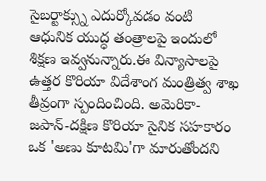సైబర్టాక్స్ను ఎదుర్కోవడం వంటి ఆధునిక యుద్ధ తంత్రాలపై ఇందులో శిక్షణ ఇవ్వనున్నారు.ఈ విన్యాసాలపై ఉత్తర కొరియా విదేశాంగ మంత్రిత్వ శాఖ తీవ్రంగా స్పందించింది. అమెరికా-జపాన్-దక్షిణ కొరియా సైనిక సహకారం ఒక 'అణు కూటమి'గా మారుతోందని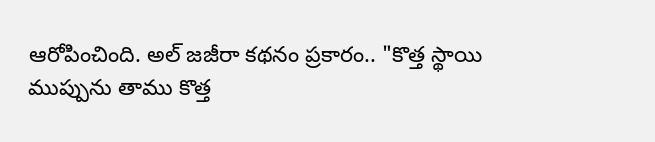ఆరోపించింది. అల్ జజీరా కథనం ప్రకారం.. "కొత్త స్థాయి ముప్పును తాము కొత్త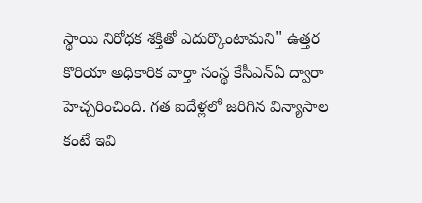స్థాయి నిరోధక శక్తితో ఎదుర్కొంటామని" ఉత్తర కొరియా అధికారిక వార్తా సంస్థ కేసీఎన్ఏ ద్వారా హెచ్చరించింది. గత ఐదేళ్లలో జరిగిన విన్యాసాల కంటే ఇవి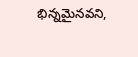భిన్నమైనవని,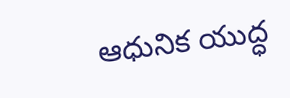ఆధునిక యుద్ధ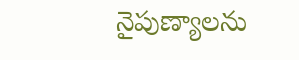నైపుణ్యాలను